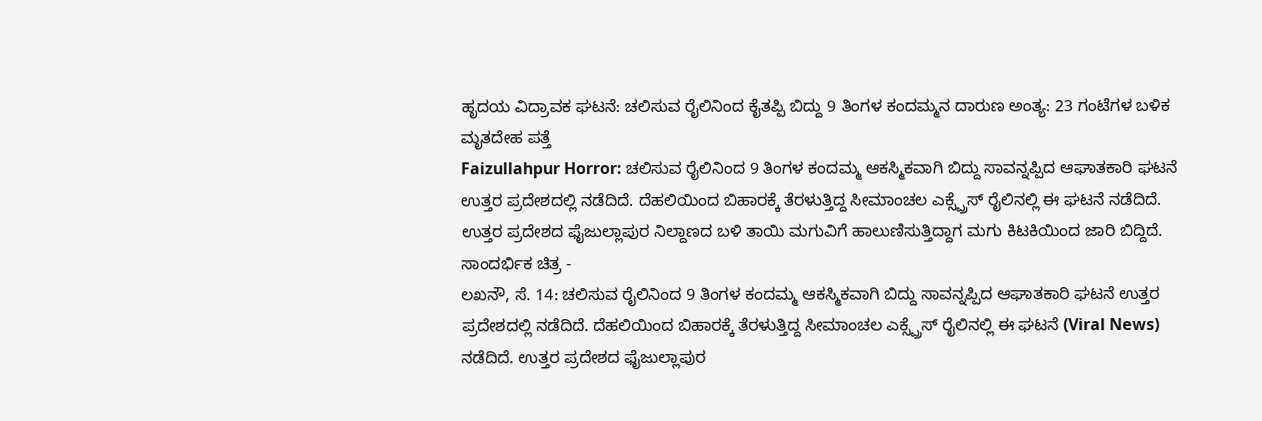ಹೃದಯ ವಿದ್ರಾವಕ ಘಟನೆ: ಚಲಿಸುವ ರೈಲಿನಿಂದ ಕೈತಪ್ಪಿ ಬಿದ್ದು 9 ತಿಂಗಳ ಕಂದಮ್ಮನ ದಾರುಣ ಅಂತ್ಯ: 23 ಗಂಟೆಗಳ ಬಳಿಕ ಮೃತದೇಹ ಪತ್ತೆ
Faizullahpur Horror: ಚಲಿಸುವ ರೈಲಿನಿಂದ 9 ತಿಂಗಳ ಕಂದಮ್ಮ ಆಕಸ್ಮಿಕವಾಗಿ ಬಿದ್ದು ಸಾವನ್ನಪ್ಪಿದ ಆಘಾತಕಾರಿ ಘಟನೆ ಉತ್ತರ ಪ್ರದೇಶದಲ್ಲಿ ನಡೆದಿದೆ. ದೆಹಲಿಯಿಂದ ಬಿಹಾರಕ್ಕೆ ತೆರಳುತ್ತಿದ್ದ ಸೀಮಾಂಚಲ ಎಕ್ಸ್ಪ್ರೆಸ್ ರೈಲಿನಲ್ಲಿ ಈ ಘಟನೆ ನಡೆದಿದೆ. ಉತ್ತರ ಪ್ರದೇಶದ ಫೈಜುಲ್ಲಾಪುರ ನಿಲ್ದಾಣದ ಬಳಿ ತಾಯಿ ಮಗುವಿಗೆ ಹಾಲುಣಿಸುತ್ತಿದ್ದಾಗ ಮಗು ಕಿಟಕಿಯಿಂದ ಜಾರಿ ಬಿದ್ದಿದೆ.
ಸಾಂದರ್ಭಿಕ ಚಿತ್ರ -
ಲಖನೌ, ಸೆ. 14: ಚಲಿಸುವ ರೈಲಿನಿಂದ 9 ತಿಂಗಳ ಕಂದಮ್ಮ ಆಕಸ್ಮಿಕವಾಗಿ ಬಿದ್ದು ಸಾವನ್ನಪ್ಪಿದ ಆಘಾತಕಾರಿ ಘಟನೆ ಉತ್ತರ ಪ್ರದೇಶದಲ್ಲಿ ನಡೆದಿದೆ. ದೆಹಲಿಯಿಂದ ಬಿಹಾರಕ್ಕೆ ತೆರಳುತ್ತಿದ್ದ ಸೀಮಾಂಚಲ ಎಕ್ಸ್ಪ್ರೆಸ್ ರೈಲಿನಲ್ಲಿ ಈ ಘಟನೆ (Viral News) ನಡೆದಿದೆ. ಉತ್ತರ ಪ್ರದೇಶದ ಫೈಜುಲ್ಲಾಪುರ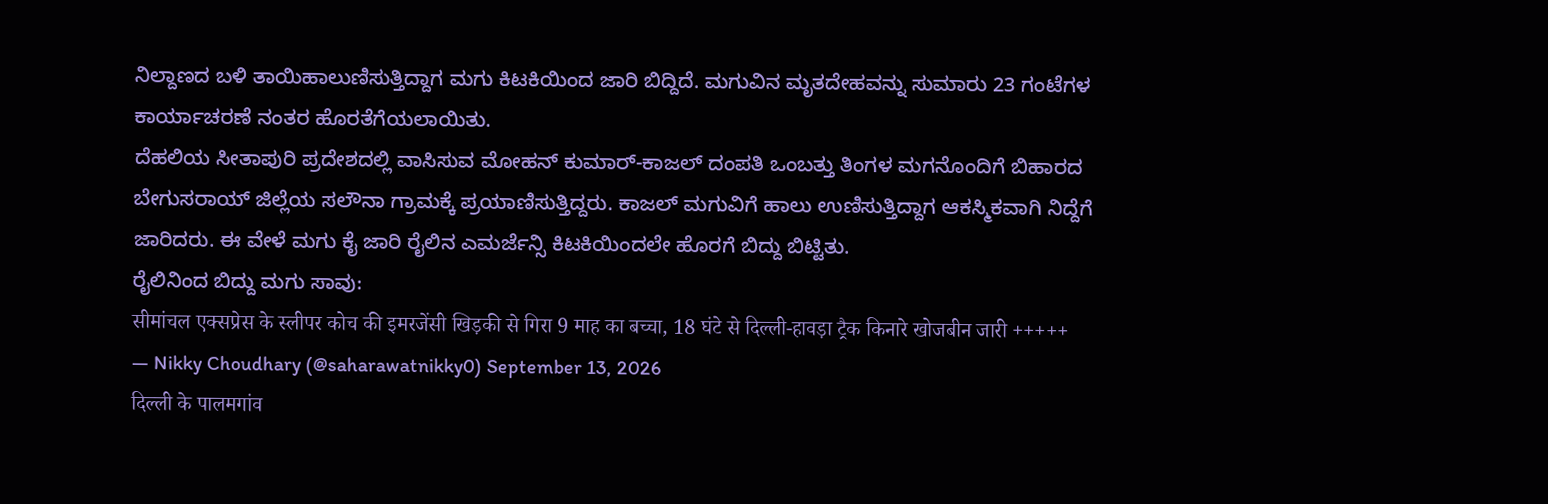ನಿಲ್ದಾಣದ ಬಳಿ ತಾಯಿಹಾಲುಣಿಸುತ್ತಿದ್ದಾಗ ಮಗು ಕಿಟಕಿಯಿಂದ ಜಾರಿ ಬಿದ್ದಿದೆ. ಮಗುವಿನ ಮೃತದೇಹವನ್ನು ಸುಮಾರು 23 ಗಂಟೆಗಳ ಕಾರ್ಯಾಚರಣೆ ನಂತರ ಹೊರತೆಗೆಯಲಾಯಿತು.
ದೆಹಲಿಯ ಸೀತಾಪುರಿ ಪ್ರದೇಶದಲ್ಲಿ ವಾಸಿಸುವ ಮೋಹನ್ ಕುಮಾರ್-ಕಾಜಲ್ ದಂಪತಿ ಒಂಬತ್ತು ತಿಂಗಳ ಮಗನೊಂದಿಗೆ ಬಿಹಾರದ ಬೇಗುಸರಾಯ್ ಜಿಲ್ಲೆಯ ಸಲೌನಾ ಗ್ರಾಮಕ್ಕೆ ಪ್ರಯಾಣಿಸುತ್ತಿದ್ದರು. ಕಾಜಲ್ ಮಗುವಿಗೆ ಹಾಲು ಉಣಿಸುತ್ತಿದ್ದಾಗ ಆಕಸ್ಮಿಕವಾಗಿ ನಿದ್ದೆಗೆ ಜಾರಿದರು. ಈ ವೇಳೆ ಮಗು ಕೈ ಜಾರಿ ರೈಲಿನ ಎಮರ್ಜೆನ್ಸಿ ಕಿಟಕಿಯಿಂದಲೇ ಹೊರಗೆ ಬಿದ್ದು ಬಿಟ್ಟಿತು.
ರೈಲಿನಿಂದ ಬಿದ್ದು ಮಗು ಸಾವು:
सीमांचल एक्सप्रेस के स्लीपर कोच की इमरजेंसी खिड़की से गिरा 9 माह का बच्चा, 18 घंटे से दिल्ली-हावड़ा ट्रैक किनारे खोजबीन जारी +++++
— Nikky Choudhary (@saharawatnikky0) September 13, 2026
दिल्ली के पालमगांव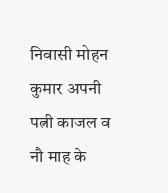निवासी मोहन कुमार अपनी पत्नी काजल व नौ माह के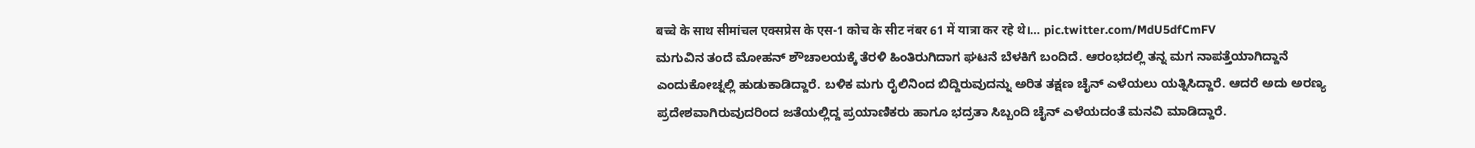बच्चे के साथ सीमांचल एक्सप्रेस के एस-1 कोच के सीट नंबर 61 में यात्रा कर रहे थे।… pic.twitter.com/MdU5dfCmFV
ಮಗುವಿನ ತಂದೆ ಮೋಹನ್ ಶೌಚಾಲಯಕ್ಕೆ ತೆರಳಿ ಹಿಂತಿರುಗಿದಾಗ ಘಟನೆ ಬೆಳಕಿಗೆ ಬಂದಿದೆ. ಆರಂಭದಲ್ಲಿ ತನ್ನ ಮಗ ನಾಪತ್ತೆಯಾಗಿದ್ದಾನೆ ಎಂದುಕೋಚ್ನಲ್ಲಿ ಹುಡುಕಾಡಿದ್ದಾರೆ. ಬಳಿಕ ಮಗು ರೈಲಿನಿಂದ ಬಿದ್ದಿರುವುದನ್ನು ಅರಿತ ತಕ್ಷಣ ಚೈನ್ ಎಳೆಯಲು ಯತ್ನಿಸಿದ್ದಾರೆ. ಆದರೆ ಅದು ಅರಣ್ಯ ಪ್ರದೇಶವಾಗಿರುವುದರಿಂದ ಜತೆಯಲ್ಲಿದ್ದ ಪ್ರಯಾಣಿಕರು ಹಾಗೂ ಭದ್ರತಾ ಸಿಬ್ಬಂದಿ ಚೈನ್ ಎಳೆಯದಂತೆ ಮನವಿ ಮಾಡಿದ್ದಾರೆ.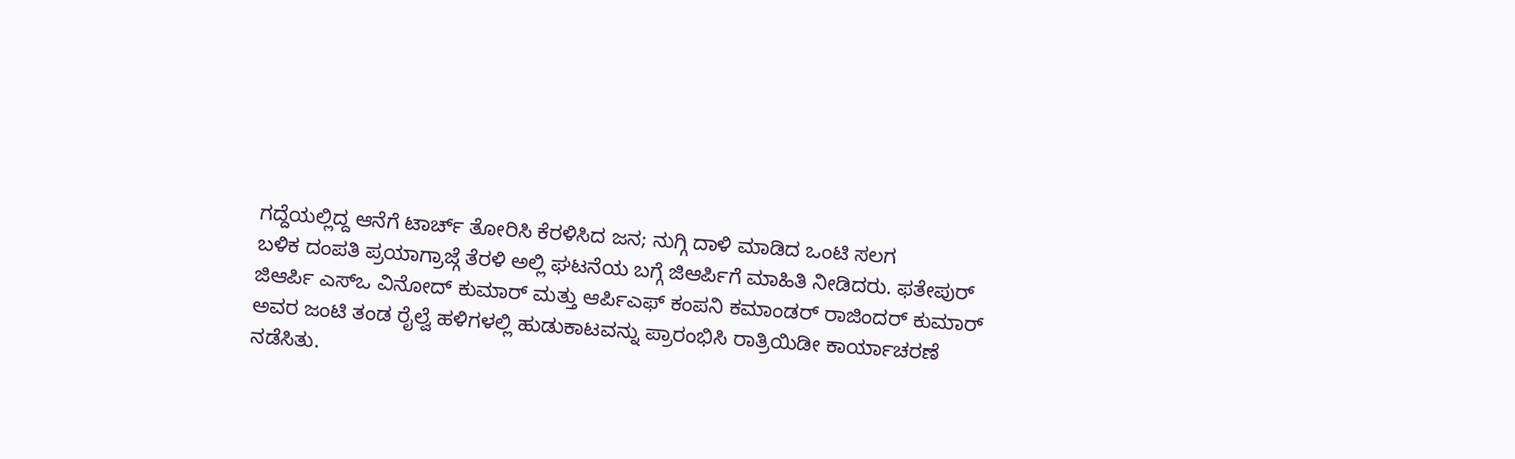ಗದ್ದೆಯಲ್ಲಿದ್ದ ಆನೆಗೆ ಟಾರ್ಚ್ ತೋರಿಸಿ ಕೆರಳಿಸಿದ ಜನ; ನುಗ್ಗಿ ದಾಳಿ ಮಾಡಿದ ಒಂಟಿ ಸಲಗ
ಬಳಿಕ ದಂಪತಿ ಪ್ರಯಾಗ್ರಾಜ್ಗೆ ತೆರಳಿ ಅಲ್ಲಿ ಘಟನೆಯ ಬಗ್ಗೆ ಜಿಆರ್ಪಿಗೆ ಮಾಹಿತಿ ನೀಡಿದರು. ಫತೇಪುರ್ ಜಿಆರ್ಪಿ ಎಸ್ಒ ವಿನೋದ್ ಕುಮಾರ್ ಮತ್ತು ಆರ್ಪಿಎಫ್ ಕಂಪನಿ ಕಮಾಂಡರ್ ರಾಜಿಂದರ್ ಕುಮಾರ್ ಅವರ ಜಂಟಿ ತಂಡ ರೈಲ್ವೆ ಹಳಿಗಳಲ್ಲಿ ಹುಡುಕಾಟವನ್ನು ಪ್ರಾರಂಭಿಸಿ ರಾತ್ರಿಯಿಡೀ ಕಾರ್ಯಾಚರಣೆ ನಡೆಸಿತು.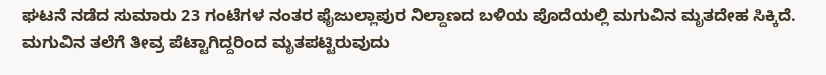ಘಟನೆ ನಡೆದ ಸುಮಾರು 23 ಗಂಟೆಗಳ ನಂತರ ಫೈಜುಲ್ಲಾಪುರ ನಿಲ್ದಾಣದ ಬಳಿಯ ಪೊದೆಯಲ್ಲಿ ಮಗುವಿನ ಮೃತದೇಹ ಸಿಕ್ಕಿದೆ. ಮಗುವಿನ ತಲೆಗೆ ತೀವ್ರ ಪೆಟ್ಟಾಗಿದ್ದರಿಂದ ಮೃತಪಟ್ಟಿರುವುದು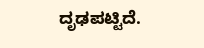ದೃಢಪಟ್ಟಿದೆ.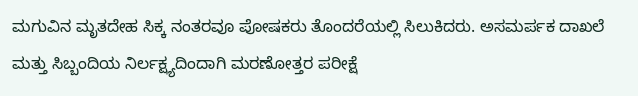ಮಗುವಿನ ಮೃತದೇಹ ಸಿಕ್ಕ ನಂತರವೂ ಪೋಷಕರು ತೊಂದರೆಯಲ್ಲಿ ಸಿಲುಕಿದರು. ಅಸಮರ್ಪಕ ದಾಖಲೆ ಮತ್ತು ಸಿಬ್ಬಂದಿಯ ನಿರ್ಲಕ್ಷ್ಯದಿಂದಾಗಿ ಮರಣೋತ್ತರ ಪರೀಕ್ಷೆ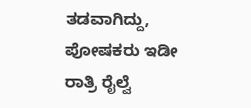ತಡವಾಗಿದ್ದು, ಪೋಷಕರು ಇಡೀ ರಾತ್ರಿ ರೈಲ್ವೆ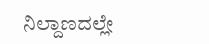ನಿಲ್ದಾಣದಲ್ಲೇ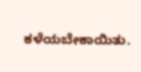ಕಳೆಯಬೇಕಾಯಿತು.